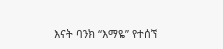እናት ባንክ “እማዬ” የተሰኘ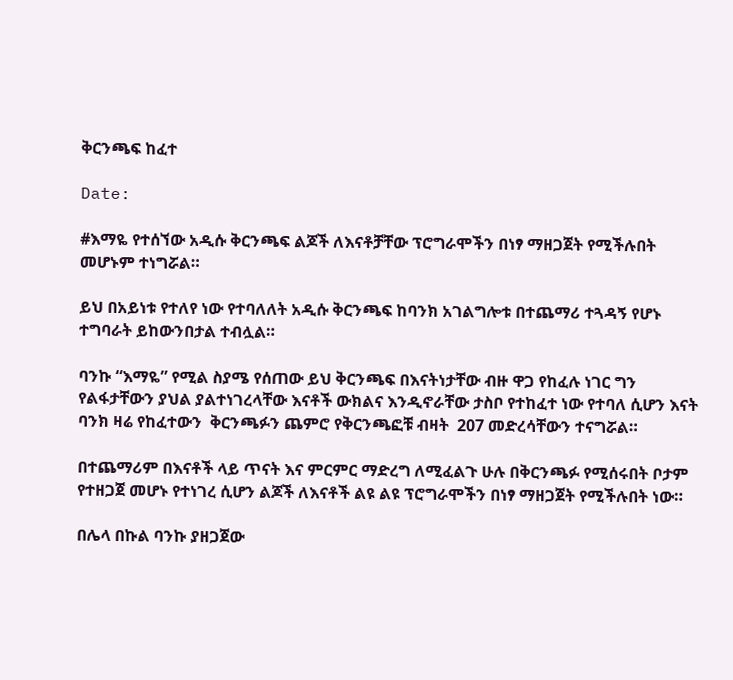ቅርንጫፍ ከፈተ

Date:

#እማዬ የተሰኘው አዲሱ ቅርንጫፍ ልጆች ለእናቶቻቸው ፕሮግራሞችን በነፃ ማዘጋጀት የሚችሉበት መሆኑም ተነግሯል።

ይህ በአይነቱ የተለየ ነው የተባለለት አዲሱ ቅርንጫፍ ከባንክ አገልግሎቱ በተጨማሪ ተጓዳኝ የሆኑ ተግባራት ይከውንበታል ተብሏል።

ባንኩ “እማዬ” የሚል ስያሜ የሰጠው ይህ ቅርንጫፍ በእናትነታቸው ብዙ ዋጋ የከፈሉ ነገር ግን የልፋታቸውን ያህል ያልተነገረላቸው እናቶች ውክልና እንዲኖራቸው ታስቦ የተከፈተ ነው የተባለ ሲሆን እናት ባንክ ዛሬ የከፈተውን  ቅርንጫፉን ጨምሮ የቅርንጫፎቹ ብዛት  207 መድረሳቸውን ተናግሯል።

በተጨማሪም በእናቶች ላይ ጥናት እና ምርምር ማድረግ ለሚፈልጉ ሁሉ በቅርንጫፉ የሚሰሩበት ቦታም የተዘጋጀ መሆኑ የተነገረ ሲሆን ልጆች ለእናቶች ልዩ ልዩ ፕሮግራሞችን በነፃ ማዘጋጀት የሚችሉበት ነው።

በሌላ በኩል ባንኩ ያዘጋጀው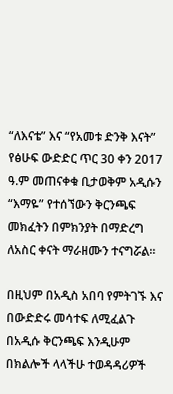“ለእናቴ” እና “የአመቱ ድንቅ እናት” የፅሁፍ ውድድር ጥር 30 ቀን 2017 ዓ.ም መጠናቀቁ ቢታወቅም አዲሱን “እማዬ” የተሰኘውን ቅርንጫፍ መክፈትን በምክንያት በማድረግ ለአስር ቀናት ማራዘሙን ተናግሯል።

በዚህም በአዲስ አበባ የምትገኙ እና በውድድሩ መሳተፍ ለሚፈልጉ በአዲሱ ቅርንጫፍ እንዲሁም በክልሎች ላላችሁ ተወዳዳሪዎች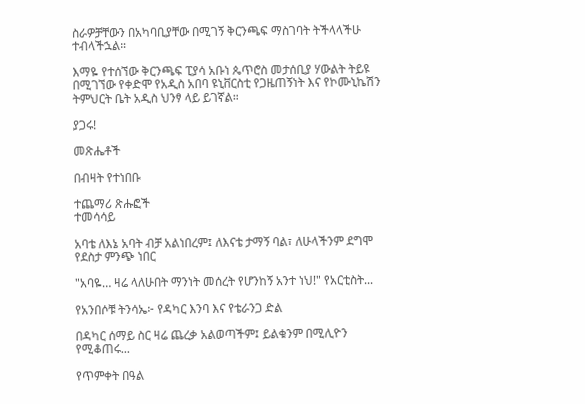ስራዎቻቸውን በአካባቢያቸው በሚገኝ ቅርንጫፍ ማስገባት ትችላላችሁ ተብላችኋል።

እማዬ የተሰኘው ቅርንጫፍ ፒያሳ አቡነ ጴጥሮስ መታሰቢያ ሃውልት ትይዩ በሚገኘው የቀድሞ የአዲስ አበባ ዩኒቨርስቲ የጋዜጠኝነት እና የኮሙኒኬሽን ትምህርት ቤት አዲስ ህንፃ ላይ ይገኛል።

ያጋሩ!

መጽሔቶች

በብዛት የተነበቡ

ተጨማሪ ጽሑፎች
ተመሳሳይ

አባቴ ለእኔ አባት ብቻ አልነበረም፤ ለእናቴ ታማኝ ባል፣ ለሁላችንም ደግሞ የደስታ ምንጭ ነበር

"አባዬ… ዛሬ ላለሁበት ማንነት መሰረት የሆንከኝ አንተ ነህ!" የአርቲስት...

የአንበሶቹ ትንሳኤ፦ የዳካር እንባ እና የቴራንጋ ድል

በዳካር ሰማይ ስር ዛሬ ጨረቃ አልወጣችም፤ ይልቁንም በሚሊዮን የሚቆጠሩ...

የጥምቀት በዓል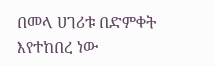በመላ ሀገሪቱ በድምቀት እየተከበረ ነው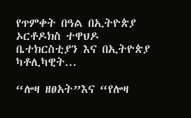የጥምቀት በዓል በኢትዮጵያ ኦርቶዶክስ ተዋህዶ ቤተክርስቲያን እና በኢትዮጵያ ካቶሊካዊት...

“ሎዛ ዘፀአት”እና “የሎዛ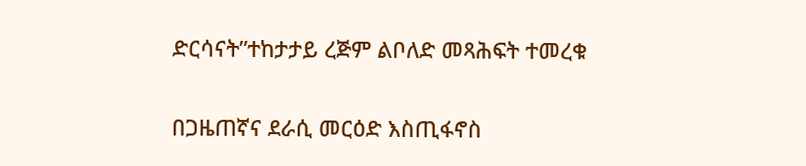ድርሳናት”ተከታታይ ረጅም ልቦለድ መጻሕፍት ተመረቁ

በጋዜጠኛና ደራሲ መርዕድ እስጢፋኖስ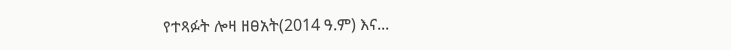የተጻፉት ሎዛ ዘፀአት(2014 ዓ.ም) እና...